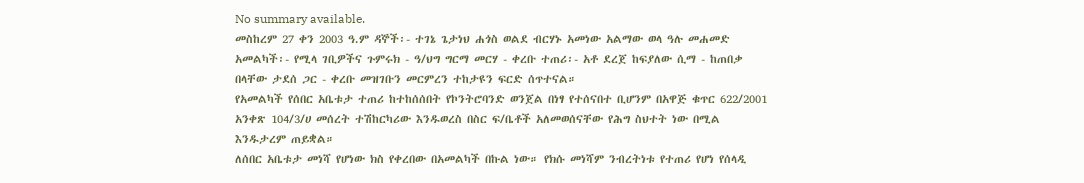No summary available.
መስከረም 27 ቀን 2003 ዓ.ም ዳኞች፡- ተገኔ ጌታነህ ሐጎስ ወልደ ብርሃኑ አመነው አልማው ወላ ዓሉ መሐመድ አመልካች፡- የሚላ ገቢዎችና ጉምሩክ - ዓ/ህግ ግርማ መርሃ - ቀረቡ ተጠሪ፡- አቶ ደረጀ ከፍያለው ሲማ - ከጠበቃ በላቸው ታደሰ ጋር - ቀረቡ መዝገቡን መርምረን ተከታዩን ፍርድ ሰጥተናል።
የአመልካች የሰበር አቤቱታ ተጠሪ ከተከሰሰበት የኮንትሮባንድ ወንጀል በነፃ የተሰናበተ ቢሆንም በአዋጅ ቁጥር 622/2001 አንቀጽ 104/3/ሀ መሰረት ተሽከርካሪው እንዱወረስ በስር ፍ/ቤቶች አለመወሰናቸው የሕግ ስህተት ነው በሚል እንዱታረም ጠይቋል።
ለሰበር አቤቱታ መነሻ የሆነው ክስ የቀረበው በአመልካች በኩል ነው። የክሱ መነሻም ንብረትነቱ የተጠሪ የሆነ የሰላዲ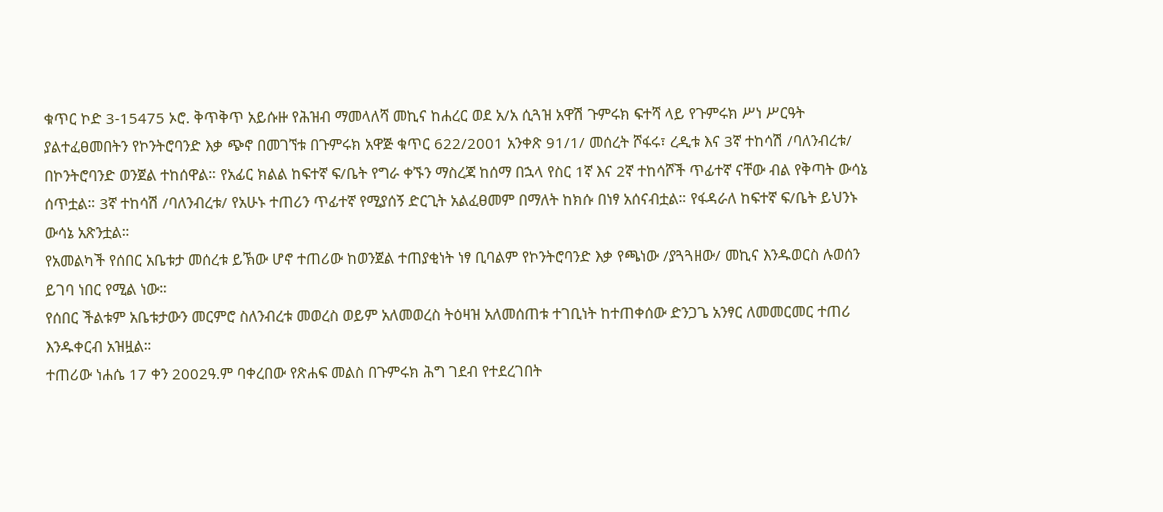ቁጥር ኮድ 3-15475 ኦሮ. ቅጥቅጥ አይሱዙ የሕዝብ ማመላለሻ መኪና ከሐረር ወደ አ/አ ሲጓዝ አዋሽ ጉምሩክ ፍተሻ ላይ የጉምሩክ ሥነ ሥርዓት ያልተፈፀመበትን የኮንትሮባንድ እቃ ጭኖ በመገኘቱ በጉምሩክ አዋጅ ቁጥር 622/2001 አንቀጽ 91/1/ መሰረት ሾፋሩ፣ ረዲቱ እና 3ኛ ተከሳሽ /ባለንብረቱ/ በኮንትሮባንድ ወንጀል ተከሰዋል። የአፊር ክልል ከፍተኛ ፍ/ቤት የግራ ቀኙን ማስረጃ ከሰማ በኋላ የስር 1ኛ እና 2ኛ ተከሳሾች ጥፊተኛ ናቸው ብል የቅጣት ውሳኔ ሰጥቷል። 3ኛ ተከሳሽ /ባለንብረቱ/ የአሁኑ ተጠሪን ጥፊተኛ የሚያሰኝ ድርጊት አልፈፀመም በማለት ከክሱ በነፃ አሰናብቷል። የፋዳራለ ከፍተኛ ፍ/ቤት ይህንኑ ውሳኔ አጽንቷል።
የአመልካች የሰበር አቤቱታ መሰረቱ ይኽው ሆኖ ተጠሪው ከወንጀል ተጠያቂነት ነፃ ቢባልም የኮንትሮባንድ እቃ የጫነው /ያጓጓዘው/ መኪና እንዱወርስ ሉወሰን ይገባ ነበር የሚል ነው።
የሰበር ችልቱም አቤቱታውን መርምሮ ስለንብረቱ መወረስ ወይም አለመወረስ ትዕዛዝ አለመሰጠቱ ተገቢነት ከተጠቀሰው ድንጋጌ አንፃር ለመመርመር ተጠሪ እንዱቀርብ አዝዟል።
ተጠሪው ነሐሴ 17 ቀን 2002ዓ.ም ባቀረበው የጽሐፍ መልስ በጉምሩክ ሕግ ገደብ የተደረገበት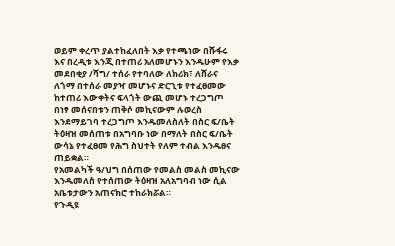ወይም ቀረጥ ያልተከፈለበት እቃ የተጫነው በሹፋሩ እና በረዲቱ እንጂ በተጠሪ አለመሆኑን እንዱሁም የእቃ መደበቂያ /ሻግ/ ተሰራ የተባለው ለክሪክ፣ ለሸራና ለጎማ በተሰራ መያዣ መሆኑና ድርጊቱ የተፈፀመው ከተጠሪ እውቀትና ፍላጎት ውጪ መሆኑ ተረጋግጦ በነፃ መሰናበቱን ጠቅሶ መኪናውም ሉወረስ እንደማይገባ ተረጋግጦ እንዱመለስለት በስር ፍ/ቤት ትዕዛዝ መሰጠቱ በአግባቡ ነው በማለት በስር ፍ/ቤት ውሳኔ የተፈፀመ የሕግ ስህተት የለም ተብል እንዱፀና ጠይቋል።
የአመልካች ዓ/ህግ በሰጠው የመልስ መልስ መኪናው እንዱመለስ የተሰጠው ትዕዛዝ አለአግባብ ነው ሲል አቤቱታውን አጠናክሮ ተከራክሯል።
የጉዲዩ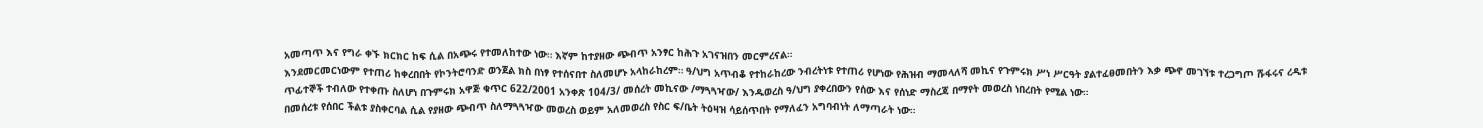አመጣጥ እና የግራ ቀኙ ክርክር ከፍ ሲል በአጭሩ የተመለከተው ነው። እኛም ከተያዘው ጭብጥ አንፃር ከሕጉ አገናዝበን መርምረናል።
እንደመርመርነውም የተጠሪ ከቀረበበት የኮንትሮባንድ ወንጀል ክስ በነፃ የተሰናበተ ስለመሆኑ አላከራከረም። ዓ/ህግ አጥብቆ የተከራከረው ንብረትነቱ የተጠሪ የሆነው የሕዝብ ማመላለሻ መኪና የጉምሩክ ሥነ ሥርዓት ያልተፈፀመበትን እቃ ጭኖ መገኘቱ ተረጋግጦ ሹፋሩና ረዲቱ ጥፊተኞች ተብለው የተቀጡ ስለሆነ በጉምሩክ አዋጅ ቁጥር 622/2001 አንቀጽ 104/3/ መሰረት መኪናው /ማጓጓዣው/ እንዱወረስ ዓ/ህግ ያቀረበውን የሰው እና የሰነድ ማስረጃ በማየት መወረስ ነበረበት የሚል ነው።
በመሰረቱ የሰበር ችልቱ ያስቀርባል ሲል የያዘው ጭብጥ ስለማጓጓዣው መወረስ ወይም አለመወረስ የስር ፍ/ቤት ትዕዛዝ ሳይሰጥበት የማለፈን አግባብነት ለማጣራት ነው።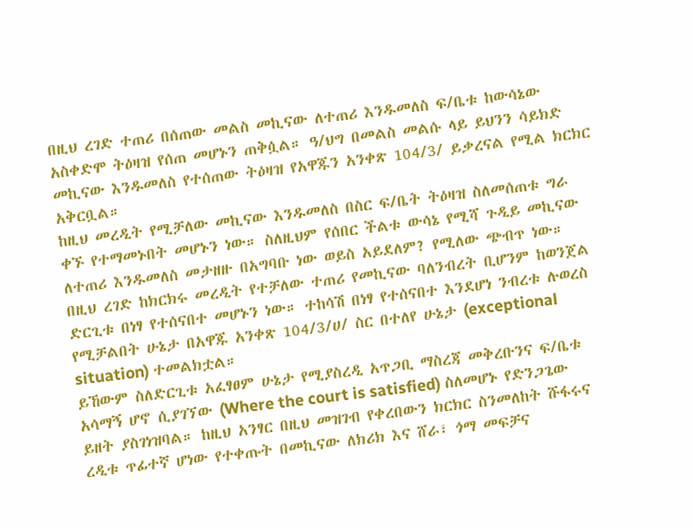በዚህ ረገድ ተጠሪ በሰጠው መልስ መኪናው ለተጠሪ እንዱመለስ ፍ/ቤቱ ከውሳኔው አስቀድሞ ትዕዛዝ የሰጠ መሆኑን ጠቅሷል። ዓ/ህግ በመልስ መልሱ ላይ ይህንን ሳይክድ መኪናው እንዱመለስ የተሰጠው ትዕዛዝ የአዋጁን አንቀጽ 104/3/ ይቃረናል የሚል ክርክር አቅርቧል።
ከዚህ መረዲት የሚቻለው መኪናው እንዱመለስ በስር ፍ/ቤት ትዕዛዝ ስለመሰጠቱ ግራ ቀኙ የተማመኑበት መሆኑን ነው። ስለዚህም የሰበር ችልቱ ውሳኔ የሚሻ ጉዲይ መኪናው ለተጠሪ እንዱመለስ መታዘዙ በአግባቡ ነው ወይስ አይደለም? የሚለው ጭብጥ ነው።
በዚህ ረገድ ከክርክሩ መረዲት የተቻለው ተጠሪ የመኪናው ባለንብረት ቢሆንም ከወንጀል ድርጊቱ በነፃ የተሰናበተ መሆኑን ነው። ተከሳሽ በነፃ የተሰናበተ እንደሆነ ንብረቱ ሉወረስ የሚቻልበት ሁኔታ በአዋጁ አንቀጽ 104/3/ሀ/ ስር በተለየ ሁኔታ (exceptional situation) ተመልክቷል።
ይኸውም ስለድርጊቱ አፈፃፀም ሁኔታ የሚያስረዲ አጥጋቢ ማስረጃ መቅረቡንና ፍ/ቤቱ አሳማኝ ሆኖ ሲያገኘው (Where the court is satisfied) ስለመሆኑ የድንጋጌው ይዘት ያስገነዝባል። ከዚህ አንፃር በዚህ መዝገብ የቀረበውን ክርክር ስንመለከት ሹፋሩና ረዲቱ ጥፊተኛ ሆነው የተቀጡት በመኪናው ለክሪክ እና ሸራ፣ ጎማ መፍቻና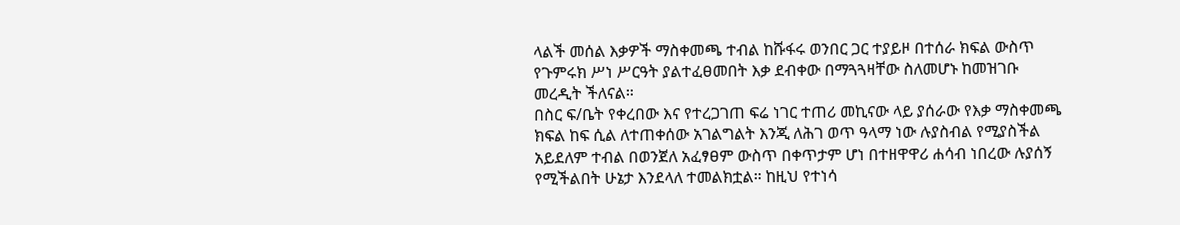ላልች መሰል እቃዎች ማስቀመጫ ተብል ከሹፋሩ ወንበር ጋር ተያይዞ በተሰራ ክፍል ውስጥ የጉምሩክ ሥነ ሥርዓት ያልተፈፀመበት እቃ ደብቀው በማጓጓዛቸው ስለመሆኑ ከመዝገቡ መረዲት ችለናል።
በስር ፍ/ቤት የቀረበው እና የተረጋገጠ ፍሬ ነገር ተጠሪ መኪናው ላይ ያሰራው የእቃ ማስቀመጫ ክፍል ከፍ ሲል ለተጠቀሰው አገልግልት እንጂ ለሕገ ወጥ ዓላማ ነው ሉያስብል የሚያስችል አይደለም ተብል በወንጀለ አፈፃፀም ውስጥ በቀጥታም ሆነ በተዘዋዋሪ ሐሳብ ነበረው ሉያሰኝ የሚችልበት ሁኔታ እንደላለ ተመልክቷል። ከዚህ የተነሳ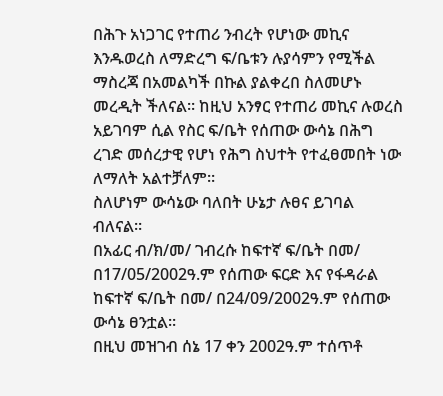በሕጉ አነጋገር የተጠሪ ንብረት የሆነው መኪና እንዱወረስ ለማድረግ ፍ/ቤቱን ሉያሳምን የሚችል ማስረጃ በአመልካች በኩል ያልቀረበ ስለመሆኑ መረዲት ችለናል። ከዚህ አንፃር የተጠሪ መኪና ሉወረስ አይገባም ሲል የስር ፍ/ቤት የሰጠው ውሳኔ በሕግ ረገድ መሰረታዊ የሆነ የሕግ ስህተት የተፈፀመበት ነው ለማለት አልተቻለም።
ስለሆነም ውሳኔው ባለበት ሁኔታ ሉፀና ይገባል ብለናል።
በአፊር ብ/ክ/መ/ ገብረሱ ከፍተኛ ፍ/ቤት በመ/ በ17/05/2002ዓ.ም የሰጠው ፍርድ እና የፋዳራል ከፍተኛ ፍ/ቤት በመ/ በ24/09/2002ዓ.ም የሰጠው ውሳኔ ፀንቷል።
በዚህ መዝገብ ሰኔ 17 ቀን 2002ዓ.ም ተሰጥቶ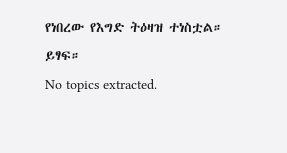የነበረው የእግድ ትዕዛዝ ተነስቷል።
ይፃፍ።
No topics extracted.